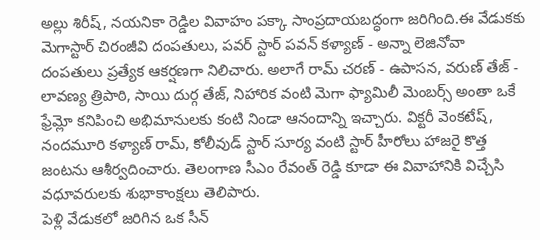అల్లు శిరీష్, నయనికా రెడ్డిల వివాహం పక్కా సాంప్రదాయబద్ధంగా జరిగింది.ఈ వేడుకకు మెగాస్టార్ చిరంజీవి దంపతులు, పవర్ స్టార్ పవన్ కళ్యాణ్ - అన్నా లెజినోవా దంపతులు ప్రత్యేక ఆకర్షణగా నిలిచారు. అలాగే రామ్ చరణ్ - ఉపాసన, వరుణ్ తేజ్ - లావణ్య త్రిపాఠి, సాయి దుర్గ తేజ్, నిహారిక వంటి మెగా ఫ్యామిలీ మెంబర్స్ అంతా ఒకే ఫ్రేమ్లో కనిపించి అభిమానులకు కంటి నిండా ఆనందాన్ని ఇచ్చారు. విక్టరీ వెంకటేష్, నందమూరి కళ్యాణ్ రామ్, కోలీవుడ్ స్టార్ సూర్య వంటి స్టార్ హీరోలు హాజరై కొత్త జంటను ఆశీర్వదించారు. తెలంగాణ సీఎం రేవంత్ రెడ్డి కూడా ఈ వివాహానికి విచ్చేసి వధూవరులకు శుభాకాంక్షలు తెలిపారు.
పెళ్లి వేడుకలో జరిగిన ఒక సీన్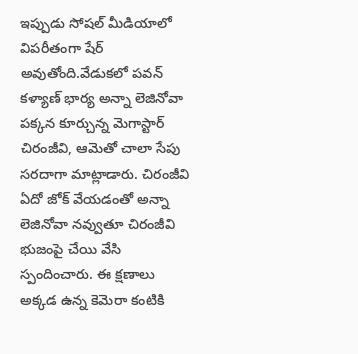ఇప్పుడు సోషల్ మీడియాలో విపరీతంగా షేర్ అవుతోంది.వేడుకలో పవన్ కళ్యాణ్ భార్య అన్నా లెజినోవా పక్కన కూర్చున్న మెగాస్టార్ చిరంజీవి, ఆమెతో చాలా సేపు సరదాగా మాట్లాడారు. చిరంజీవి ఏదో జోక్ వేయడంతో అన్నా లెజినోవా నవ్వుతూ చిరంజీవి భుజంపై చేయి వేసి స్పందించారు. ఈ క్షణాలు అక్కడ ఉన్న కెమెరా కంటికి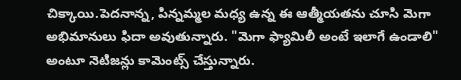చిక్కాయి.పెదనాన్న, పిన్నమ్మల మధ్య ఉన్న ఈ ఆత్మీయతను చూసి మెగా అభిమానులు ఫిదా అవుతున్నారు. "మెగా ఫ్యామిలీ అంటే ఇలాగే ఉండాలి" అంటూ నెటిజన్లు కామెంట్స్ చేస్తున్నారు.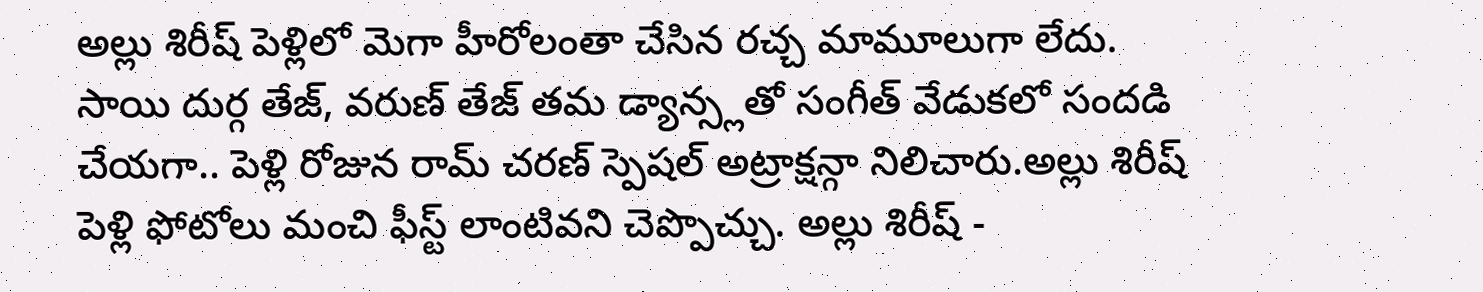అల్లు శిరీష్ పెళ్లిలో మెగా హీరోలంతా చేసిన రచ్చ మామూలుగా లేదు. సాయి దుర్గ తేజ్, వరుణ్ తేజ్ తమ డ్యాన్స్లతో సంగీత్ వేడుకలో సందడి చేయగా.. పెళ్లి రోజున రామ్ చరణ్ స్పెషల్ అట్రాక్షన్గా నిలిచారు.అల్లు శిరీష్ పెళ్లి ఫోటోలు మంచి ఫీస్ట్ లాంటివని చెప్పొచ్చు. అల్లు శిరీష్ -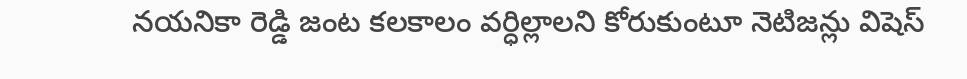నయనికా రెడ్డి జంట కలకాలం వర్ధిల్లాలని కోరుకుంటూ నెటిజన్లు విషెస్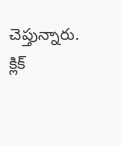చెప్తున్నారు.
క్లిక్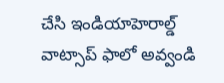చేసి ఇండియాహెరాల్డ్ వాట్సాప్ ఫాలో అవ్వండి